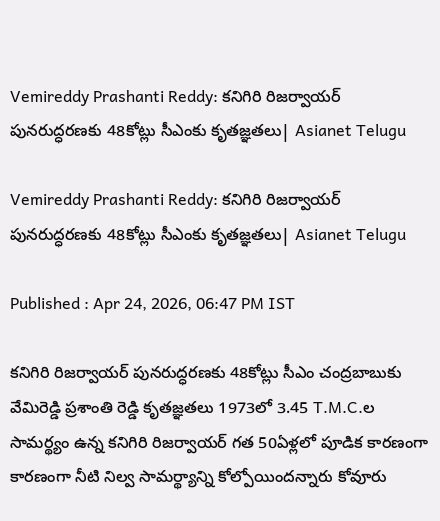Vemireddy Prashanti Reddy: కనిగిరి రిజర్వాయర్ పునరుద్ధరణకు 48కోట్లు సీఎంకు కృతజ్ఞతలు| Asianet Telugu

Vemireddy Prashanti Reddy: కనిగిరి రిజర్వాయర్ పునరుద్ధరణకు 48కోట్లు సీఎంకు కృతజ్ఞతలు| Asianet Telugu

Published : Apr 24, 2026, 06:47 PM IST

కనిగిరి రిజర్వాయర్ పునరుద్ధరణకు 48కోట్లు సీఎం చంద్రబాబుకు వేమిరెడ్డి ప్రశాంతి రెడ్డి కృతజ్ఞతలు 1973లో 3.45 T.M.C.ల సామర్థ్యం ఉన్న కనిగిరి రిజర్వాయర్ గత 50ఏళ్లలో పూడిక కారణంగా కారణంగా నీటి నిల్వ సామర్థ్యాన్ని కోల్పోయిందన్నారు కోవూరు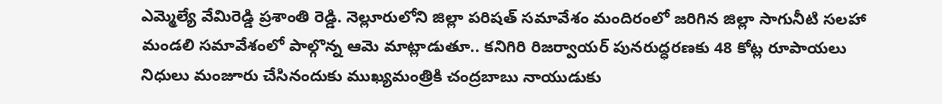ఎమ్మెల్యే వేమిరెడ్డి ప్రశాంతి రెడ్డి. నెల్లూరులోని జిల్లా పరిషత్ సమావేశం మందిరంలో జరిగిన జిల్లా సాగునీటి సలహా మండలి సమావేశంలో పాల్గొన్న ఆమె మాట్లాడుతూ.. కనిగిరి రిజర్వాయర్ పునరుద్ధరణకు 48 కోట్ల రూపాయలు నిధులు మంజూరు చేసినందుకు ముఖ్యమంత్రికి చంద్రబాబు నాయుడుకు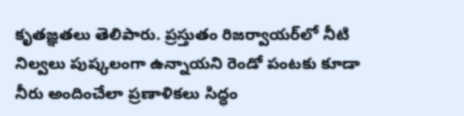కృతజ్ఞతలు తెలిపారు. ప్రస్తుతం రిజర్వాయర్‌లో నీటి నిల్వలు పుష్కలంగా ఉన్నాయని రెండో పంటకు కూడా నీరు అందించేలా ప్రణాళికలు సిద్ధం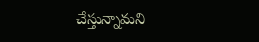చేస్తున్నామని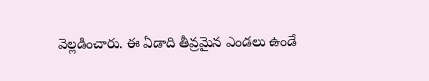వెల్లడించారు. ఈ ఏడాది తీవ్రమైన ఎండలు ఉండే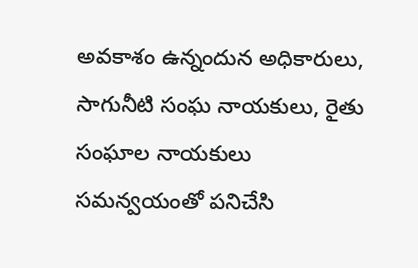అవకాశం ఉన్నందున అధికారులు, సాగునీటి సంఘ నాయకులు, రైతు సంఘాల నాయకులు సమన్వయంతో పనిచేసి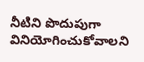నీటిని పొదుపుగా వినియోగించుకోవాలని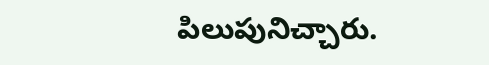పిలుపునిచ్చారు.